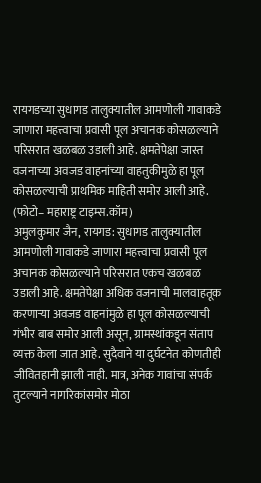रायगडच्या सुधागड तालुक्यातील आमणोली गावाकडे जाणारा महत्त्वाचा प्रवासी पूल अचानक कोसळल्याने परिसरात खळबळ उडाली आहे. क्षमतेपेक्षा जास्त वजनाच्या अवजड वाहनांच्या वाहतुकीमुळे हा पूल कोसळल्याची प्राथमिक माहिती समोर आली आहे.
(फोटो– महाराष्ट्र टाइम्स.कॉम)
अमुलकुमार जैन, रायगड: सुधागड तालुक्यातील आमणोली गावाकडे जाणारा महत्त्वाचा प्रवासी पूल अचानक कोसळल्याने परिसरात एकच खळबळ उडाली आहे. क्षमतेपेक्षा अधिक वजनाची मालवाहतूक करणाऱ्या अवजड वाहनांमुळे हा पूल कोसळल्याची गंभीर बाब समोर आली असून, ग्रामस्थांकडून संताप व्यक्त केला जात आहे. सुदैवाने या दुर्घटनेत कोणतीही जीवितहानी झाली नाही. मात्र, अनेक गावांचा संपर्क तुटल्याने नागरिकांसमोर मोठा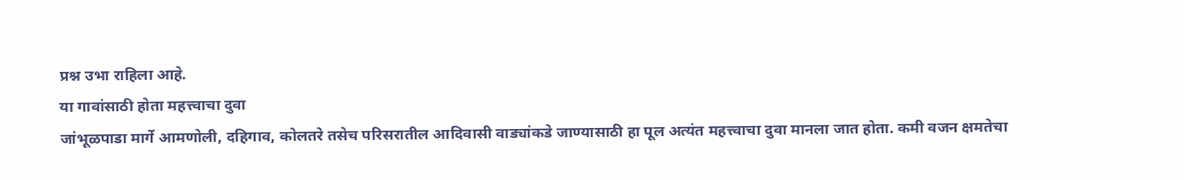प्रश्न उभा राहिला आहे.
या गावांसाठी होता महत्त्वाचा दुवा
जांभूळपाडा मार्गे आमणोली, दहिगाव, कोलतरे तसेच परिसरातील आदिवासी वाड्यांकडे जाण्यासाठी हा पूल अत्यंत महत्त्वाचा दुवा मानला जात होता. कमी वजन क्षमतेचा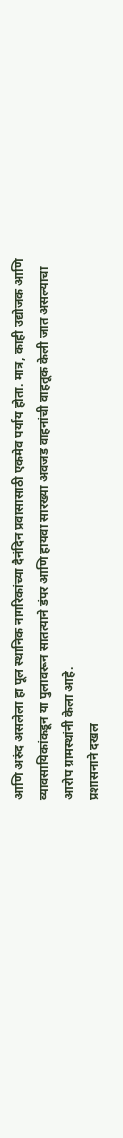आणि अरुंद असलेला हा पूल स्थानिक नागरिकांच्या दैनंदिन प्रवासासाठी एकमेव पर्याय होता. मात्र, काही उद्योजक आणि व्यावसायिकांकडून या पुलावरून सातत्याने डंपर आणि हायवा सारख्या अवजड वाहनांची वाहतूक केली जात असल्याचा आरोप ग्रामस्थांनी केला आहे.
प्रशासनाने दखल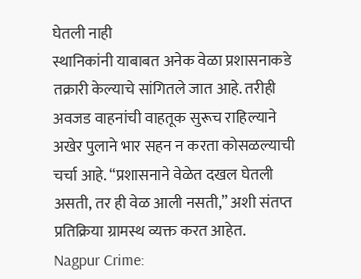घेतली नाही
स्थानिकांनी याबाबत अनेक वेळा प्रशासनाकडे तक्रारी केल्याचे सांगितले जात आहे. तरीही अवजड वाहनांची वाहतूक सुरूच राहिल्याने अखेर पुलाने भार सहन न करता कोसळल्याची चर्चा आहे. “प्रशासनाने वेळेत दखल घेतली असती, तर ही वेळ आली नसती,” अशी संतप्त प्रतिक्रिया ग्रामस्थ व्यक्त करत आहेत.
Nagpur Crime: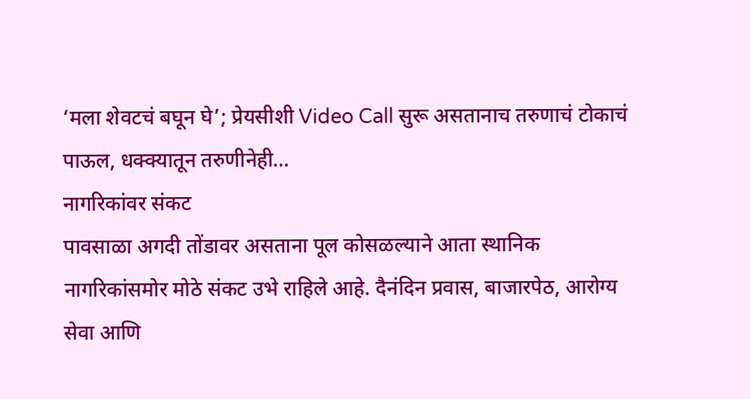‘मला शेवटचं बघून घे’; प्रेयसीशी Video Call सुरू असतानाच तरुणाचं टोकाचं पाऊल, धक्क्यातून तरुणीनेही…
नागरिकांवर संकट
पावसाळा अगदी तोंडावर असताना पूल कोसळल्याने आता स्थानिक नागरिकांसमोर मोठे संकट उभे राहिले आहे. दैनंदिन प्रवास, बाजारपेठ, आरोग्य सेवा आणि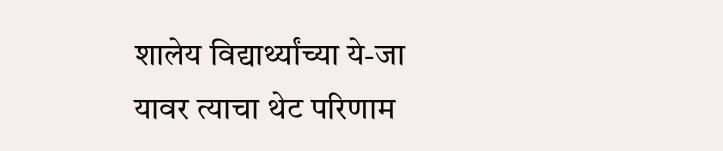शालेय विद्यार्थ्यांच्या ये-जा यावर त्याचा थेट परिणाम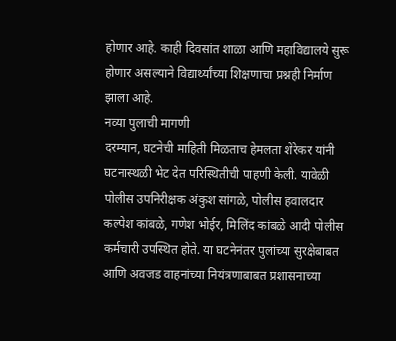होणार आहे. काही दिवसांत शाळा आणि महाविद्यालये सुरू होणार असल्याने विद्यार्थ्यांच्या शिक्षणाचा प्रश्नही निर्माण झाला आहे.
नव्या पुलाची मागणी
दरम्यान, घटनेची माहिती मिळताच हेमलता शेरेकर यांनी घटनास्थळी भेट देत परिस्थितीची पाहणी केली. यावेळी पोलीस उपनिरीक्षक अंकुश सांगळे, पोलीस हवालदार कल्पेश कांबळे, गणेश भोईर, मिलिंद कांबळे आदी पोलीस कर्मचारी उपस्थित होते. या घटनेनंतर पुलांच्या सुरक्षेबाबत आणि अवजड वाहनांच्या नियंत्रणाबाबत प्रशासनाच्या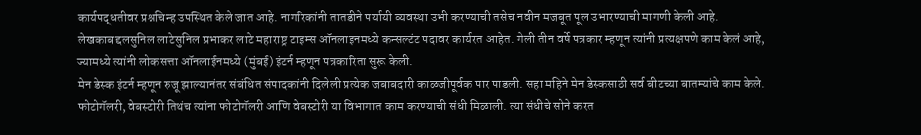कार्यपद्धतीवर प्रश्नचिन्ह उपस्थित केले जात आहे. नागरिकांनी तातडीने पर्यायी व्यवस्था उभी करण्याची तसेच नवीन मजबूत पूल उभारण्याची मागणी केली आहे.
लेखकाबद्दलसुनिल लाटेसुनिल प्रभाकर लाटे महाराष्ट्र टाइम्स ऑनलाइनमध्ये कन्सल्टंट पदावर कार्यरत आहेत. गेली तीन वर्षे पत्रकार म्हणून त्यांनी प्रत्यक्षपणे काम केलं आहे, ज्यामध्ये त्यांनी लोकसत्ता ऑनलाईनमध्ये (मुंबई) इंटर्न म्हणून पत्रकारिता सुरू केली.
मेन डेस्क इंटर्न म्हणून रुजू झाल्यानंतर संबंधित संपादकांनी दिलेली प्रत्येक जबाबदारी काळजीपूर्वक पार पाडली. सहा महिने मेन डेस्कसाठी सर्व बीटच्या बातम्यांचे काम केले.
फोटोगॅलरी, वेबस्टोरी तिथंच त्यांना फोटोगॅलरी आणि वेबस्टोरी या विभागात काम करण्याची संधी मिळाली. त्या संधीचे सोने करत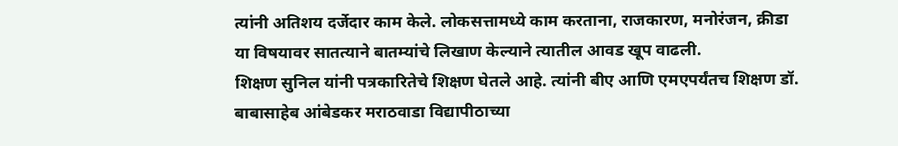त्यांनी अतिशय दर्जेदार काम केले. लोकसत्तामध्ये काम करताना, राजकारण, मनोरंजन, क्रीडा या विषयावर सातत्याने बातम्यांचे लिखाण केल्याने त्यातील आवड खूप वाढली.
शिक्षण सुनिल यांनी पत्रकारितेचे शिक्षण घेतले आहे. त्यांनी बीए आणि एमएपर्यंतच शिक्षण डॉ. बाबासाहेब आंबेडकर मराठवाडा विद्यापीठाच्या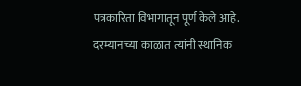पत्रकारिता विभागातून पूर्ण केले आहे. दरम्यानच्या काळात त्यांनी स्थानिक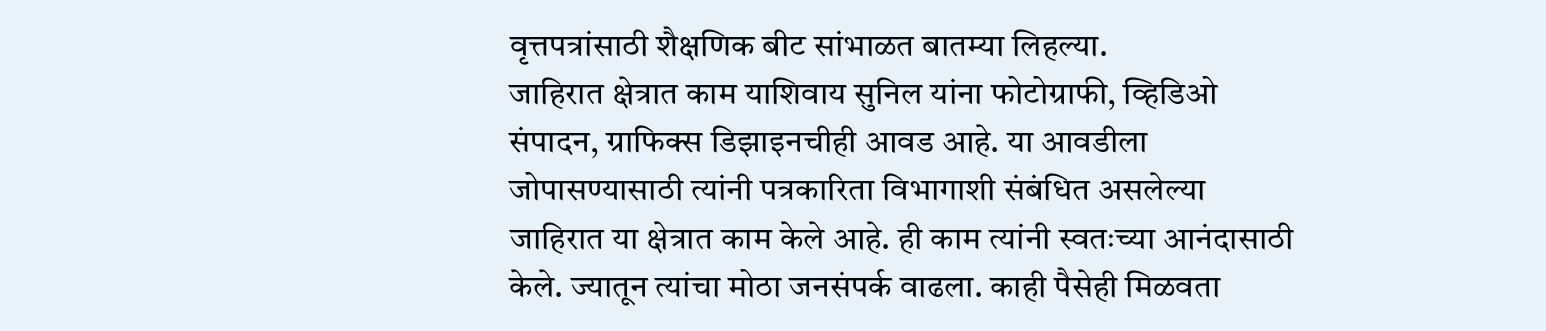वृत्तपत्रांसाठी शैक्षणिक बीट सांभाळत बातम्या लिहल्या.
जाहिरात क्षेत्रात काम याशिवाय सुनिल यांना फोटोग्राफी, व्हिडिओ संपादन, ग्राफिक्स डिझाइनचीही आवड आहे. या आवडीला जोपासण्यासाठी त्यांनी पत्रकारिता विभागाशी संबंधित असलेल्या जाहिरात या क्षेत्रात काम केले आहे. ही काम त्यांनी स्वतःच्या आनंदासाठी केले. ज्यातून त्यांचा मोठा जनसंपर्क वाढला. काही पैसेही मिळवता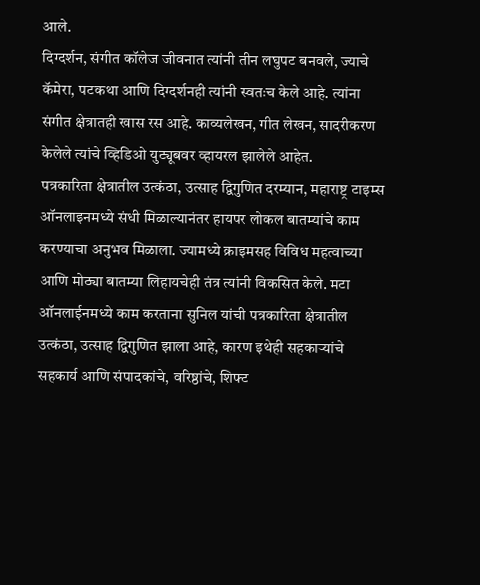आले.
दिग्दर्शन, संगीत कॉलेज जीवनात त्यांनी तीन लघुपट बनवले, ज्याचे कॅमेरा, पटकथा आणि दिग्दर्शनही त्यांनी स्वतःच केले आहे. त्यांना संगीत क्षेत्रातही खास रस आहे. काव्यलेखन, गीत लेखन, सादरीकरण केलेले त्यांचे व्हिडिओ युट्यूबवर व्हायरल झालेले आहेत.
पत्रकारिता क्षेत्रातील उत्कंठा, उत्साह द्विगुणित दरम्यान, महाराष्ट्र टाइम्स ऑनलाइनमध्ये संधी मिळाल्यानंतर हायपर लोकल बातम्यांचे काम करण्याचा अनुभव मिळाला. ज्यामध्ये क्राइमसह विविध महत्वाच्या आणि मोठ्या बातम्या लिहायचेही तंत्र त्यांनी विकसित केले. मटा ऑनलाईनमध्ये काम करताना सुनिल यांची पत्रकारिता क्षेत्रातील उत्कंठा, उत्साह द्विगुणित झाला आहे, कारण इथेही सहकाऱ्यांचे सहकार्य आणि संपादकांचे, वरिष्ठांचे, शिफ्ट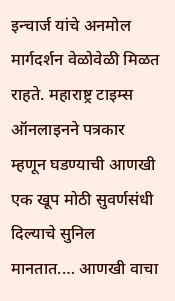इन्चार्ज यांचे अनमोल मार्गदर्शन वेळोवेळी मिळत राहते. महाराष्ट्र टाइम्स ऑनलाइनने पत्रकार म्हणून घडण्याची आणखी एक खूप मोठी सुवर्णसंधी दिल्याचे सुनिल मानतात.… आणखी वाचा